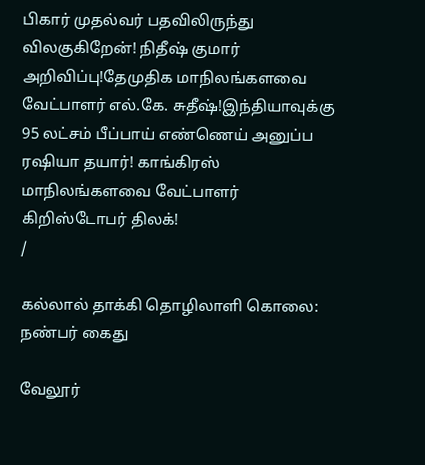பிகார் முதல்வர் பதவிலிருந்து விலகுகிறேன்! நிதீஷ் குமார் அறிவிப்பு!தேமுதிக மாநிலங்களவை வேட்பாளர் எல்.கே. சுதீஷ்!இந்தியாவுக்கு 95 லட்சம் பீப்பாய் எண்ணெய் அனுப்ப ரஷியா தயார்! காங்கிரஸ் மாநிலங்களவை வேட்பாளர் கிறிஸ்டோபர் திலக்!
/

கல்லால் தாக்கி தொழிலாளி கொலை: நண்பர் கைது

வேலூர்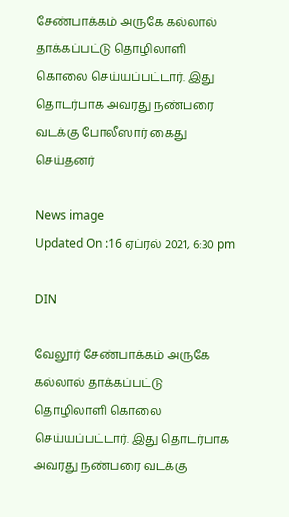சேண்பாக்கம் அருகே கல்லால் தாக்கப்பட்டு தொழிலாளி கொலை செய்யப்பட்டார். இது தொடர்பாக அவரது நண்பரை வடக்கு போலீஸார் கைது செய்தனர்

News image
Updated On :16 ஏப்ரல் 2021, 6:30 pm

DIN

வேலூர் சேண்பாக்கம் அருகே கல்லால் தாக்கப்பட்டு தொழிலாளி கொலை செய்யப்பட்டார். இது தொடர்பாக அவரது நண்பரை வடக்கு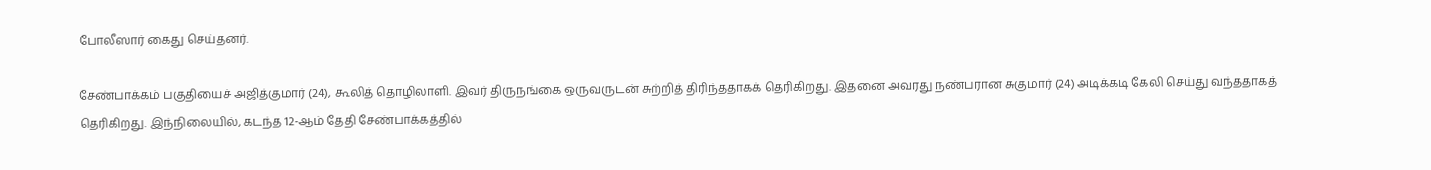போலீஸார் கைது செய்தனர்.

சேண்பாக்கம் பகுதியைச் அஜித்குமார் (24), கூலித் தொழிலாளி. இவர் திருநங்கை ஒருவருடன் சுற்றித் திரிந்ததாகக் தெரிகிறது. இதனை அவரது நண்பரான சுகுமார் (24) அடிக்கடி கேலி செய்து வந்ததாகத் தெரிகிறது. இந்நிலையில், கடந்த 12-ஆம் தேதி சேண்பாக்கத்தில்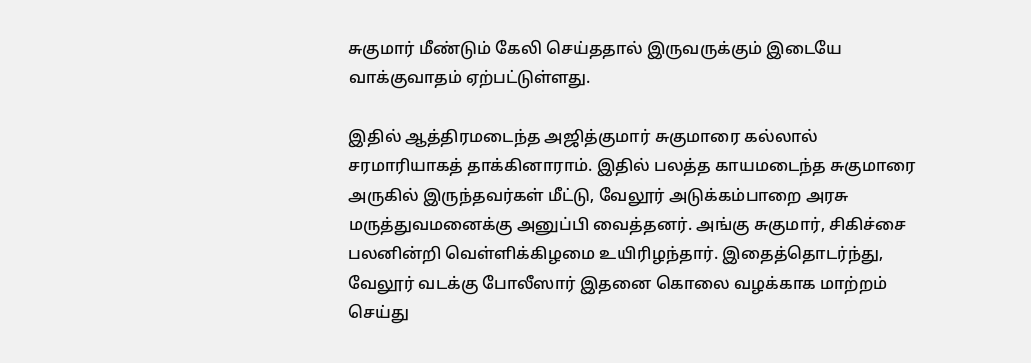சுகுமார் மீண்டும் கேலி செய்ததால் இருவருக்கும் இடையே வாக்குவாதம் ஏற்பட்டுள்ளது.

இதில் ஆத்திரமடைந்த அஜித்குமார் சுகுமாரை கல்லால் சரமாரியாகத் தாக்கினாராம். இதில் பலத்த காயமடைந்த சுகுமாரை அருகில் இருந்தவர்கள் மீட்டு, வேலூர் அடுக்கம்பாறை அரசு மருத்துவமனைக்கு அனுப்பி வைத்தனர். அங்கு சுகுமார், சிகிச்சை பலனின்றி வெள்ளிக்கிழமை உயிரிழந்தார். இதைத்தொடர்ந்து, வேலூர் வடக்கு போலீஸார் இதனை கொலை வழக்காக மாற்றம் செய்து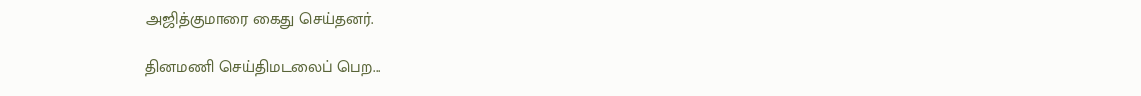அஜித்குமாரை கைது செய்தனர்.

தினமணி செய்திமடலைப் பெற...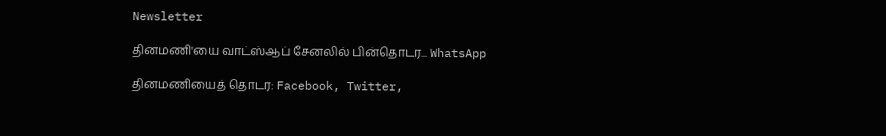Newsletter

தினமணி'யை வாட்ஸ்ஆப் சேனலில் பின்தொடர... WhatsApp

தினமணியைத் தொடர: Facebook, Twitter,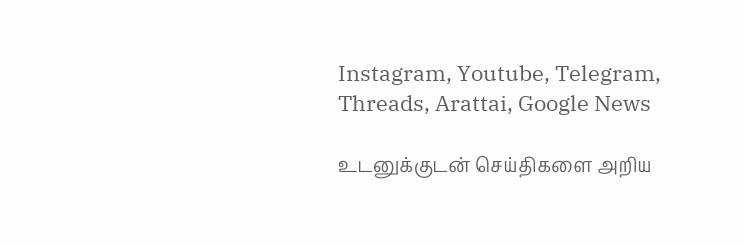Instagram, Youtube, Telegram, Threads, Arattai, Google News

உடனுக்குடன் செய்திகளை அறிய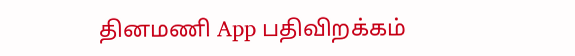தினமணி App பதிவிறக்கம்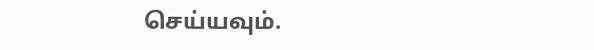செய்யவும்.